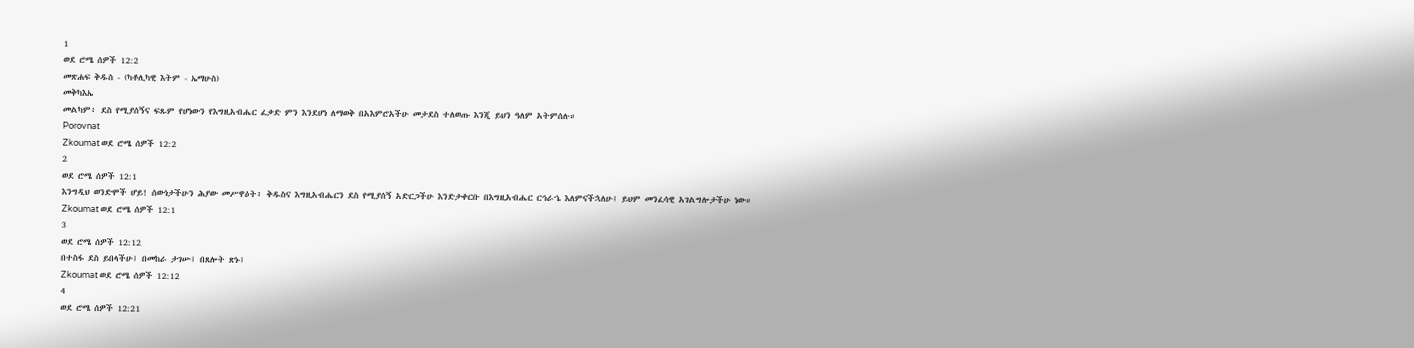1
ወደ ሮሜ ሰዎች 12:2
መጽሐፍ ቅዱስ - (ካቶሊካዊ እትም - ኤማሁስ)
መቅካእኤ
መልካም፥ ደስ የሚያሰኝና ፍጹም የሆነውን የእግዚአብሔር ፈቃድ ምን እንደሆነ ለማወቅ በአእምሮአችሁ መታደስ ተለወጡ እንጂ ይህን ዓለም አትምሰሉ።
Porovnat
Zkoumat ወደ ሮሜ ሰዎች 12:2
2
ወደ ሮሜ ሰዎች 12:1
እንግዲህ ወንድሞች ሆይ! ሰውነታችሁን ሕያው መሥዋዕት፥ ቅዱስና እግዚአብሔርን ደስ የሚያሰኝ አድርጋችሁ እንድታቀርቡ በእግዚአብሔር ርኅራኄ እለምናችኋለሁ፤ ይህም መንፈሳዊ አገልግሎታችሁ ነው።
Zkoumat ወደ ሮሜ ሰዎች 12:1
3
ወደ ሮሜ ሰዎች 12:12
በተስፋ ደስ ይበላችሁ፤ በመከራ ታገሡ፤ በጸሎት ጽኑ፤
Zkoumat ወደ ሮሜ ሰዎች 12:12
4
ወደ ሮሜ ሰዎች 12:21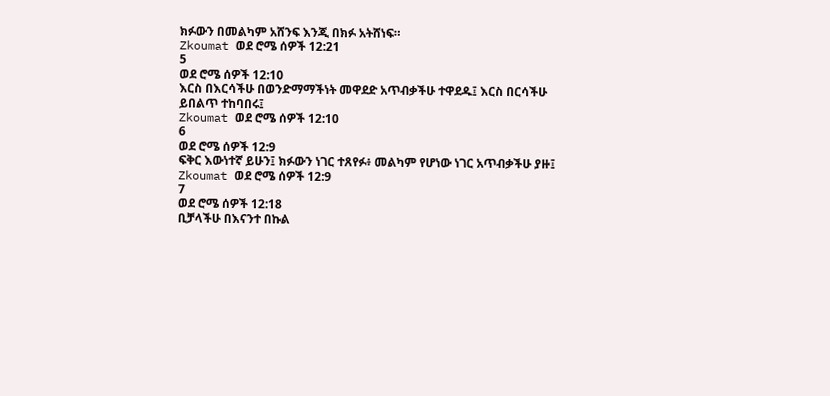ክፉውን በመልካም አሸንፍ እንጂ በክፉ አትሸነፍ።
Zkoumat ወደ ሮሜ ሰዎች 12:21
5
ወደ ሮሜ ሰዎች 12:10
እርስ በእርሳችሁ በወንድማማችነት መዋደድ አጥብቃችሁ ተዋደዱ፤ እርስ በርሳችሁ ይበልጥ ተከባበሩ፤
Zkoumat ወደ ሮሜ ሰዎች 12:10
6
ወደ ሮሜ ሰዎች 12:9
ፍቅር እውነተኛ ይሁን፤ ክፉውን ነገር ተጸየፉ፥ መልካም የሆነው ነገር አጥብቃችሁ ያዙ፤
Zkoumat ወደ ሮሜ ሰዎች 12:9
7
ወደ ሮሜ ሰዎች 12:18
ቢቻላችሁ በእናንተ በኩል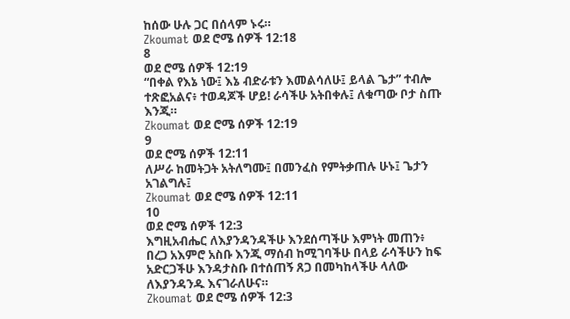ከሰው ሁሉ ጋር በሰላም ኑሩ።
Zkoumat ወደ ሮሜ ሰዎች 12:18
8
ወደ ሮሜ ሰዎች 12:19
“በቀል የእኔ ነው፤ እኔ ብድራቱን እመልሳለሁ፤ ይላል ጌታ” ተብሎ ተጽፎአልና፥ ተወዳጆች ሆይ! ራሳችሁ አትበቀሉ፤ ለቁጣው ቦታ ስጡ እንጂ።
Zkoumat ወደ ሮሜ ሰዎች 12:19
9
ወደ ሮሜ ሰዎች 12:11
ለሥራ ከመትጋት አትለግሙ፤ በመንፈስ የምትቃጠሉ ሁኑ፤ ጌታን አገልግሉ፤
Zkoumat ወደ ሮሜ ሰዎች 12:11
10
ወደ ሮሜ ሰዎች 12:3
እግዚአብሔር ለእያንዳንዳችሁ እንደሰጣችሁ እምነት መጠን፥ በረጋ አእምሮ አስቡ እንጂ ማሰብ ከሚገባችሁ በላይ ራሳችሁን ከፍ አድርጋችሁ እንዳታስቡ በተሰጠኝ ጸጋ በመካከላችሁ ላለው ለእያንዳንዱ እናገራለሁና።
Zkoumat ወደ ሮሜ ሰዎች 12:3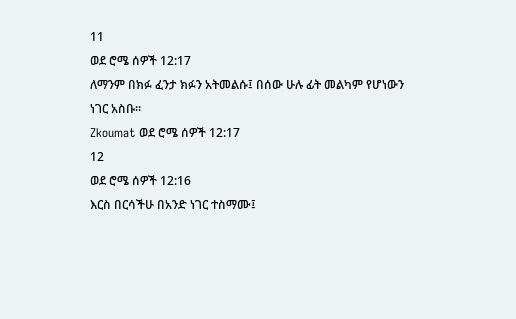11
ወደ ሮሜ ሰዎች 12:17
ለማንም በክፉ ፈንታ ክፉን አትመልሱ፤ በሰው ሁሉ ፊት መልካም የሆነውን ነገር አስቡ።
Zkoumat ወደ ሮሜ ሰዎች 12:17
12
ወደ ሮሜ ሰዎች 12:16
እርስ በርሳችሁ በአንድ ነገር ተስማሙ፤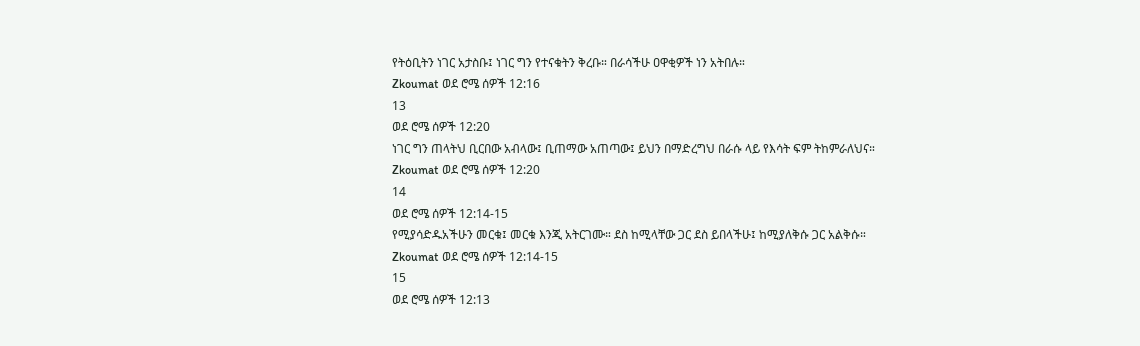የትዕቢትን ነገር አታስቡ፤ ነገር ግን የተናቁትን ቅረቡ። በራሳችሁ ዐዋቂዎች ነን አትበሉ።
Zkoumat ወደ ሮሜ ሰዎች 12:16
13
ወደ ሮሜ ሰዎች 12:20
ነገር ግን ጠላትህ ቢርበው አብላው፤ ቢጠማው አጠጣው፤ ይህን በማድረግህ በራሱ ላይ የእሳት ፍም ትከምራለህና።
Zkoumat ወደ ሮሜ ሰዎች 12:20
14
ወደ ሮሜ ሰዎች 12:14-15
የሚያሳድዱአችሁን መርቁ፤ መርቁ እንጂ አትርገሙ። ደስ ከሚላቸው ጋር ደስ ይበላችሁ፤ ከሚያለቅሱ ጋር አልቅሱ።
Zkoumat ወደ ሮሜ ሰዎች 12:14-15
15
ወደ ሮሜ ሰዎች 12:13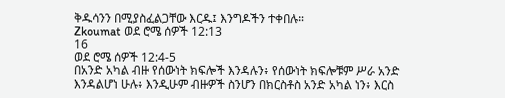ቅዱሳንን በሚያስፈልጋቸው እርዱ፤ እንግዶችን ተቀበሉ።
Zkoumat ወደ ሮሜ ሰዎች 12:13
16
ወደ ሮሜ ሰዎች 12:4-5
በአንድ አካል ብዙ የሰውነት ክፍሎች እንዳሉን፥ የሰውነት ክፍሎቹም ሥራ አንድ እንዳልሆነ ሁሉ፥ እንዲሁም ብዙዎች ስንሆን በክርስቶስ አንድ አካል ነን፥ እርስ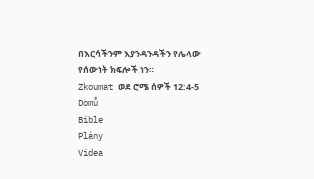በእርሳችንም እያንዳንዳችን የሌላው የሰውነት ክፍሎች ነን።
Zkoumat ወደ ሮሜ ሰዎች 12:4-5
Domů
Bible
Plány
Videa